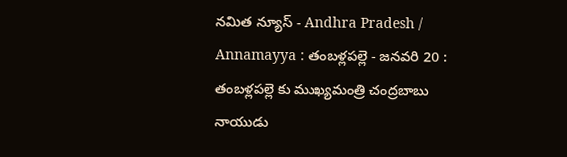నమిత న్యూస్ - Andhra Pradesh / Annamayya : తంబళ్లపల్లె - జనవరి 20 : తంబళ్లపల్లె కు ముఖ్యమంత్రి చంద్రబాబు నాయుడు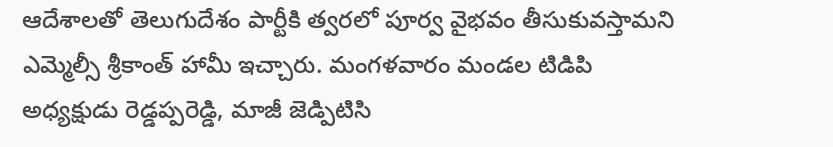ఆదేశాలతో తెలుగుదేశం పార్టీకి త్వరలో పూర్వ వైభవం తీసుకువస్తామని ఎమ్మెల్సీ శ్రీకాంత్ హామీ ఇచ్చారు. మంగళవారం మండల టిడిపి అధ్యక్షుడు రెడ్డప్పరెడ్డి, మాజీ జెడ్పిటిసి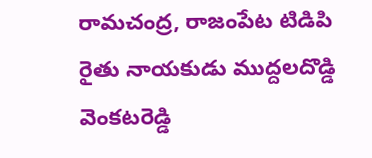రామచంద్ర, రాజంపేట టిడిపి రైతు నాయకుడు ముద్దలదొడ్డి వెంకటరెడ్డి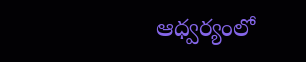ఆధ్వర్యంలో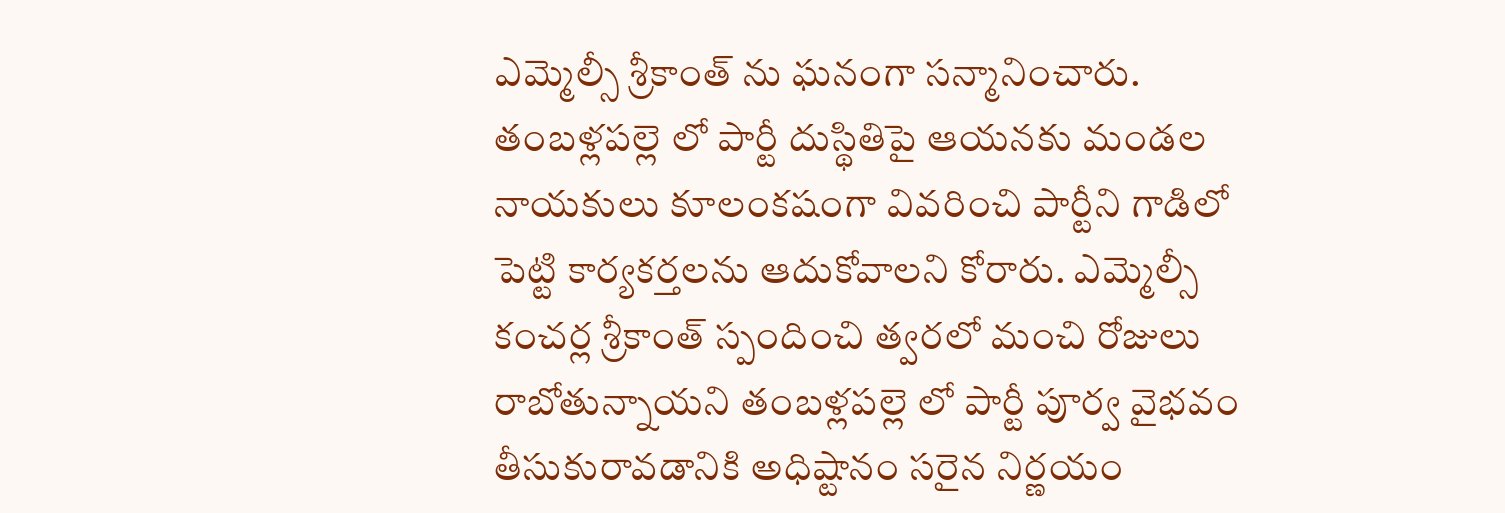ఎమ్మెల్సీ శ్రీకాంత్ ను ఘనంగా సన్మానించారు. తంబళ్లపల్లె లో పార్టీ దుస్థితిపై ఆయనకు మండల నాయకులు కూలంకషంగా వివరించి పార్టీని గాడిలో పెట్టి కార్యకర్తలను ఆదుకోవాలని కోరారు. ఎమ్మెల్సీ కంచర్ల శ్రీకాంత్ స్పందించి త్వరలో మంచి రోజులు రాబోతున్నాయని తంబళ్లపల్లె లో పార్టీ పూర్వ వైభవం తీసుకురావడానికి అధిష్టానం సరైన నిర్ణయం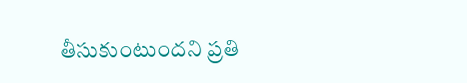తీసుకుంటుందని ప్రతి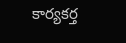కార్యకర్త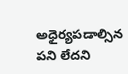అధైర్యపడాల్సిన పని లేదని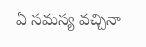ఏ సమస్య వచ్చినా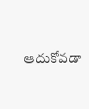ఆదుకోవడా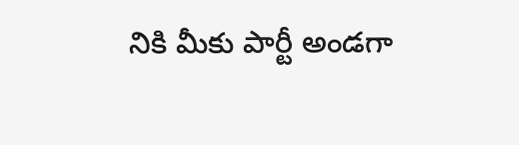నికి మీకు పార్టీ అండగా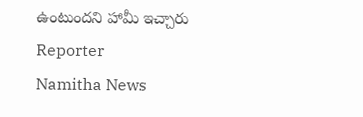ఉంటుందని హామీ ఇచ్చారు
Reporter
Namitha News